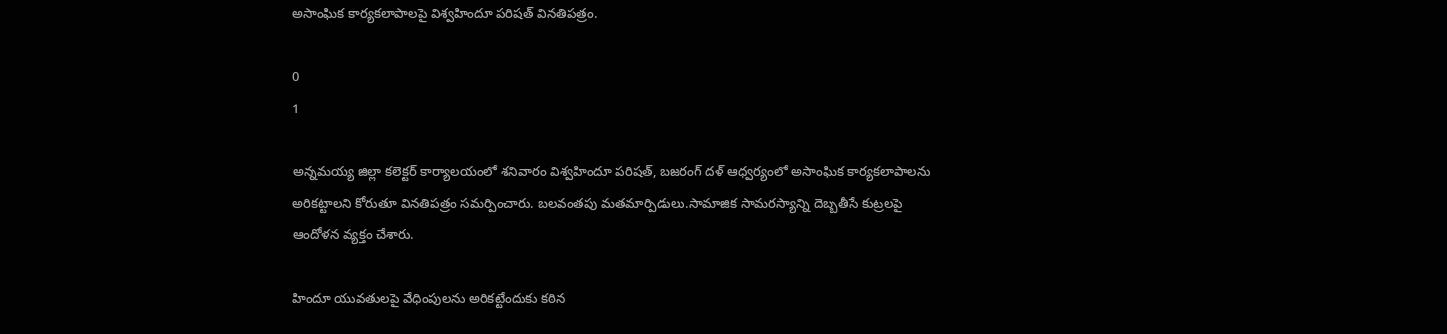అసాంఘిక కార్యకలాపాలపై విశ్వహిందూ పరిషత్ వినతిపత్రం.

0
1

అన్నమయ్య జిల్లా కలెక్టర్ కార్యాలయంలో శనివారం విశ్వహిందూ పరిషత్, బజరంగ్ దళ్ ఆధ్వర్యంలో అసాంఘిక కార్యకలాపాలను అరికట్టాలని కోరుతూ వినతిపత్రం సమర్పించారు. బలవంతపు మతమార్పిడులు.సామాజిక సామరస్యాన్ని దెబ్బతీసే కుట్రలపై ఆందోళన వ్యక్తం చేశారు.

హిందూ యువతులపై వేధింపులను అరికట్టేందుకు కఠిన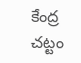కేంద్ర చట్టం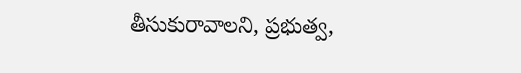తీసుకురావాలని, ప్రభుత్వ,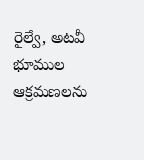రైల్వే, అటవీ భూముల ఆక్రమణలను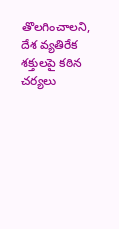తొలగించాలని, దేశ వ్యతిరేక శక్తులపై కఠిన చర్యలు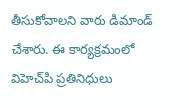తీసుకోవాలని వారు డిమాండ్ చేశారు. ఈ కార్యక్రమంలో విహెచ్‌పి ప్రతినిధులు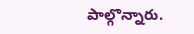పాల్గొన్నారు.